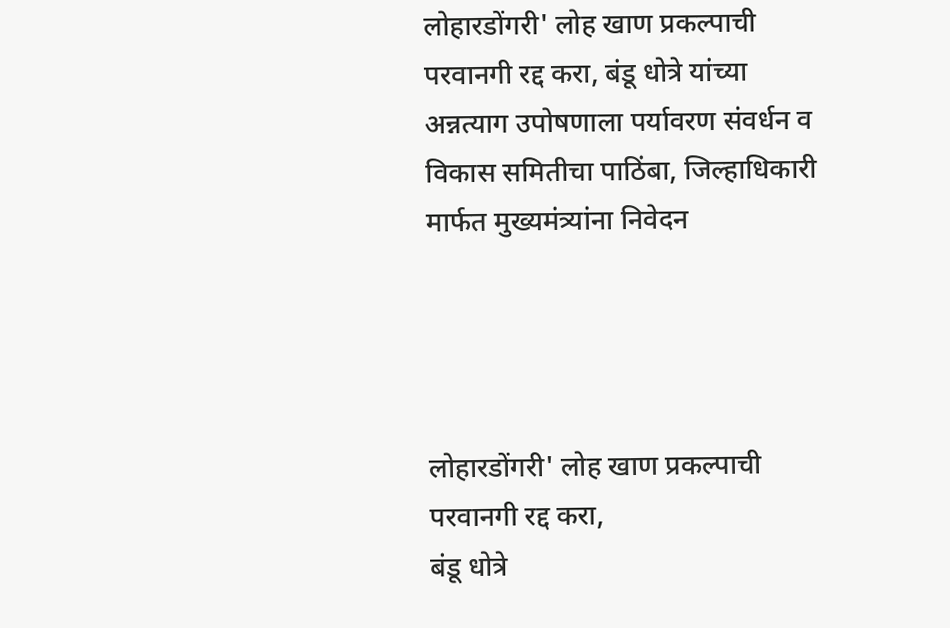लोहारडोंगरी' लोह खाण प्रकल्पाची परवानगी रद्द करा, बंडू धोत्रे यांच्या अन्नत्याग उपोषणाला पर्यावरण संवर्धन व विकास समितीचा पाठिंबा, जिल्हाधिकारी मार्फत मुख्यमंत्र्यांना निवेदन




लोहारडोंगरी' लोह खाण प्रकल्पाची परवानगी रद्द करा,
बंडू धोत्रे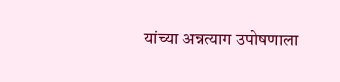यांच्या अन्नत्याग उपोषणाला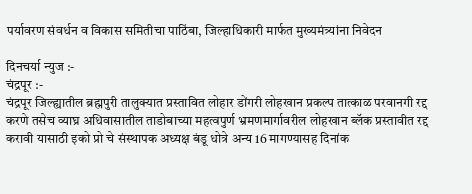पर्यावरण संवर्धन व विकास समितीचा पाठिंबा, जिल्हाधिकारी मार्फत मुख्यमंत्र्यांना निवेदन

दिनचर्या न्युज :-
चंद्रपूर :-
चंद्रपूर जिल्ह्यातील ब्रह्मपुरी तालुक्यात प्रस्तावित लोहार डोंगरी लोहखान प्रकल्प तात्काळ परवानगी रद्द करणे तसेच व्याघ्र अधिवासातील ताडोबाच्या महत्वपुर्ण भ्रमणमार्गावरील लोहखान ब्लॅक प्रस्तावीत रद्द करावी यासाठी इको प्रो चे संस्थापक अध्यक्ष बंडू धोत्रे अन्य 16 मागण्यासह दिनांक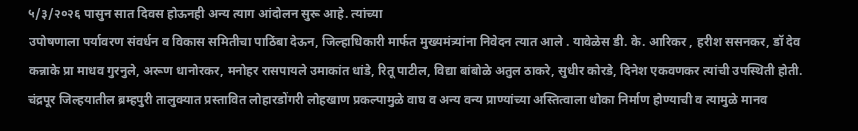५/३/२०२६ पासुन सात दिवस होऊनही अन्य त्याग आंदोलन सुरू आहे. त्यांच्या
उपोषणाला पर्यावरण संवर्धन व विकास समितीचा पाठिंबा देऊन, जिल्हाधिकारी मार्फत मुख्यमंत्र्यांना निवेदन त्यात आले . यावेळेस डी. के. आरिकर , हरीश ससनकर, डॉ देव कन्नाके प्रा माधव गुरनुले, अरूण धानोरकर, मनोहर रासपायले उमाकांत धांडे, रितू पाटील, विद्या बांबोळे अतुल ठाकरे, सुधीर कोरडे, दिनेश एकवणकर त्यांची उपस्थिती होती.
चंद्रपूर जिल्हयातील ब्रम्हपुरी तालुक्यात प्रस्तावित लोहारडोंगरी लोहखाण प्रकल्पामुळे वाघ व अन्य वन्य प्राण्यांच्या अस्तित्वाला धोका निर्माण होण्याची व त्यामुळे मानव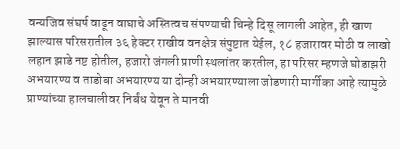वन्यजिव संघर्ष वाढून वाघाचे अस्तित्वच संपण्याची चिन्हे दिसू लागली आहेत, ही खाण झाल्यास परिसरातील ३६ हेक्टर राखीव वनक्षेत्र संपुष्टात येईल, १८ हजारावर मोठी व लाखो लहान झाडे नष्ट होतील, हजारो जंगली प्राणी स्थलांतर करतील, हा परिसर म्हणजे घोडाझरी अभयारण्य व ताडोबा अभयारण्य या दोन्ही अभयारण्याला जोडणारी मार्गीका आहे त्यामुळे प्राण्यांच्या हालचालीवर निर्बंध येवून ते मानवी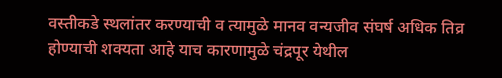वस्तीकडे स्थलांतर करण्याची व त्यामुळे मानव वन्यजीव संघर्ष अधिक तिव्र होण्याची शक्यता आहे याच कारणामुळे चंद्रपूर येथील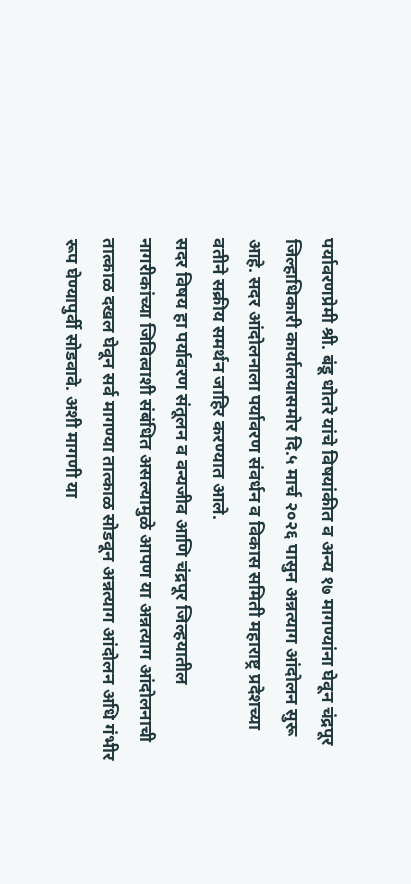पर्यावरणप्रेमी श्री. बंडू धोतरे यांचे विषयांकीत व अन्य १७ मागण्यांना घेवून चंद्रपूर जिल्हाधिकारी कार्यालयासमोर दि.५ मार्च २०२६ पासुन अन्नत्याग आंदोलन सुरू आहे. सदर आंदोलनाला पर्यावरण संवर्धन व विकास समिती महाराष्ट्र प्रदेशच्या वतीने सक्रीय समर्थन जाहिर करण्यात आले.
सदर विषय हा पर्यावरण संतूलन व वन्यजीव आणि चंद्रपूर जिल्हयातील नागरीकांच्या जिवित्वाशी संबंधित असल्यामुळे आपण या अन्नत्याग आंदोलनाची तात्काळ दखल घेवून सर्व मागण्या तात्काळ सोडवून अन्नत्याग आंदोलन अधि गंभीर रूप घेण्यापुर्वी सोडवावे. अशी मागणी या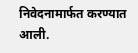निवेदनामार्फत करण्यात आली.